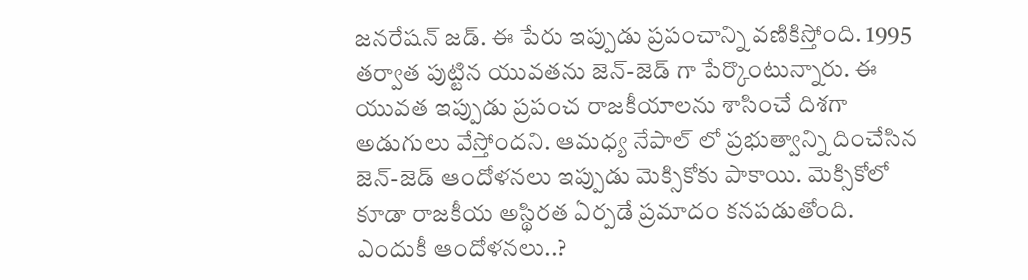జనరేషన్ జడ్. ఈ పేరు ఇప్పుడు ప్రపంచాన్ని వణికిస్తోంది. 1995 తర్వాత పుట్టిన యువతను జెన్-జెడ్ గా పేర్కొంటున్నారు. ఈ యువత ఇప్పుడు ప్రపంచ రాజకీయాలను శాసించే దిశగా అడుగులు వేస్తోందని. ఆమధ్య నేపాల్ లో ప్రభుత్వాన్ని దించేసిన జెన్-జెడ్ ఆందోళనలు ఇప్పుడు మెక్సికోకు పాకాయి. మెక్సికోలో కూడా రాజకీయ అస్థిరత ఏర్పడే ప్రమాదం కనపడుతోంది.
ఎందుకీ ఆందోళనలు..?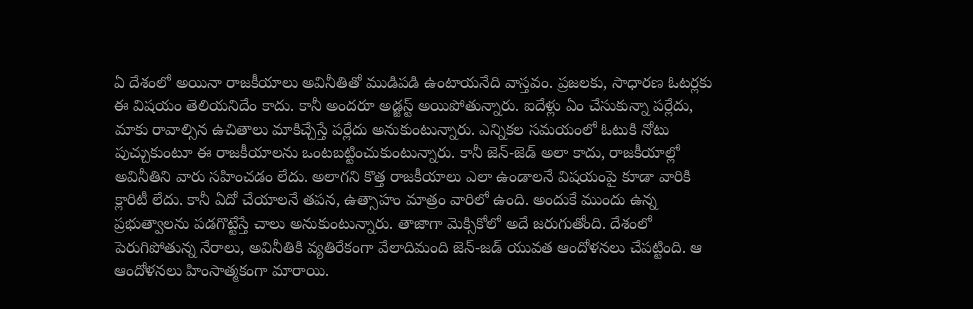ఏ దేశంలో అయినా రాజకీయాలు అవినీతితో ముడిపడి ఉంటాయనేది వాస్తవం. ప్రజలకు, సాధారణ ఓటర్లకు ఈ విషయం తెలియనిదేం కాదు. కానీ అందరూ అడ్జస్ట్ అయిపోతున్నారు. ఐదేళ్లు ఏం చేసుకున్నా పర్లేదు, మాకు రావాల్సిన ఉచితాలు మాకిచ్చేస్తే పర్లేదు అనుకుంటున్నారు. ఎన్నికల సమయంలో ఓటుకి నోటు పుచ్చుకుంటూ ఈ రాజకీయాలను ఒంటబట్టించుకుంటున్నారు. కానీ జెన్-జెడ్ అలా కాదు, రాజకీయాల్లో అవినీతిని వారు సహించడం లేదు. అలాగని కొత్త రాజకీయాలు ఎలా ఉండాలనే విషయంపై కూడా వారికి క్లారిటీ లేదు. కానీ ఏదో చేయాలనే తపన, ఉత్సాహం మాత్రం వారిలో ఉంది. అందుకే ముందు ఉన్న ప్రభుత్వాలను పడగొట్టేస్తే చాలు అనుకుంటున్నారు. తాజాగా మెక్సికోలో అదే జరుగుతోంది. దేశంలో పెరుగిపోతున్న నేరాలు, అవినీతికి వ్యతిరేకంగా వేలాదిమంది జెన్-జడ్ యువత ఆందోళనలు చేపట్టింది. ఆ ఆందోళనలు హింసాత్మకంగా మారాయి.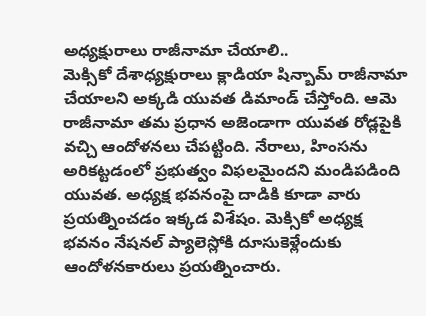అధ్యక్షురాలు రాజీనామా చేయాలి..
మెక్సికో దేశాధ్యక్షురాలు క్లాడియా షిన్బామ్ రాజీనామా చేయాలని అక్కడి యువత డిమాండ్ చేస్తోంది. ఆమె రాజీనామా తమ ప్రధాన అజెండాగా యువత రోడ్లపైకి వచ్చి ఆందోళనలు చేపట్టింది. నేరాలు, హింసను అరికట్టడంలో ప్రభుత్వం విఫలమైందని మండిపడింది యువత. అధ్యక్ష భవనంపై దాడికి కూడా వారు ప్రయత్నించడం ఇక్కడ విశేషం. మెక్సికో అధ్యక్ష భవనం నేషనల్ ప్యాలెస్లోకి దూసుకెళ్లేందుకు ఆందోళనకారులు ప్రయత్నించారు.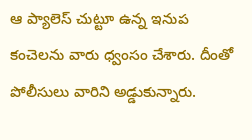ఆ ప్యాలెస్ చుట్టూ ఉన్న ఇనుప కంచెలను వారు ధ్వంసం చేశారు. దీంతో పోలీసులు వారిని అడ్డుకున్నారు.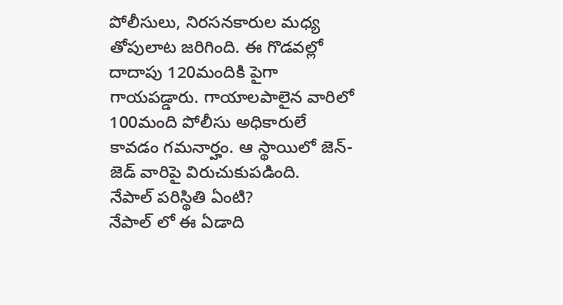పోలీసులు, నిరసనకారుల మధ్య తోపులాట జరిగింది. ఈ గొడవల్లో దాదాపు 120మందికి పైగా గాయపడ్డారు. గాయాలపాలైన వారిలో 100మంది పోలీసు అధికారులే కావడం గమనార్హం. ఆ స్థాయిలో జెన్-జెడ్ వారిపై విరుచుకుపడింది.
నేపాల్ పరిస్థితి ఏంటి?
నేపాల్ లో ఈ ఏడాది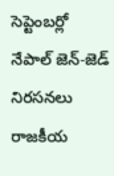సెప్టెంబర్లో నేపాల్ జెన్-జెడ్ నిరసనలు రాజకీయ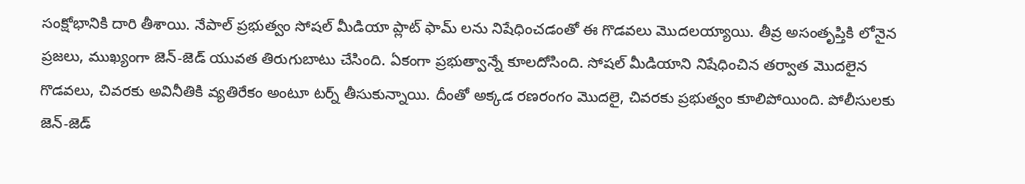సంక్షోభానికి దారి తీశాయి. నేపాల్ ప్రభుత్వం సోషల్ మీడియా ప్లాట్ ఫామ్ లను నిషేధించడంతో ఈ గొడవలు మొదలయ్యాయి. తీవ్ర అసంతృప్తికి లోనైన ప్రజలు, ముఖ్యంగా జెన్-జెడ్ యువత తిరుగుబాటు చేసింది. ఏకంగా ప్రభుత్వాన్నే కూలదోసింది. సోషల్ మీడియాని నిషేధించిన తర్వాత మొదలైన గొడవలు, చివరకు అవినీతికి వ్యతిరేకం అంటూ టర్న్ తీసుకున్నాయి. దీంతో అక్కడ రణరంగం మొదలై, చివరకు ప్రభుత్వం కూలిపోయింది. పోలీసులకు జెన్-జెడ్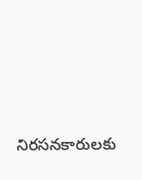నిరసనకారులకు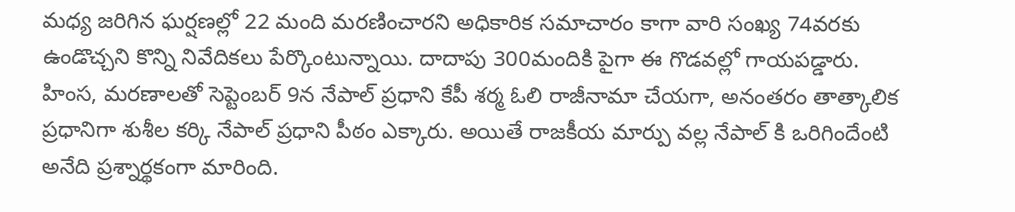మధ్య జరిగిన ఘర్షణల్లో 22 మంది మరణించారని అధికారిక సమాచారం కాగా వారి సంఖ్య 74వరకు ఉండొచ్చని కొన్ని నివేదికలు పేర్కొంటున్నాయి. దాదాపు 300మందికి పైగా ఈ గొడవల్లో గాయపడ్డారు. హింస, మరణాలతో సెప్టెంబర్ 9న నేపాల్ ప్రధాని కేపీ శర్మ ఓలి రాజీనామా చేయగా, అనంతరం తాత్కాలిక ప్రధానిగా శుశీల కర్కి నేపాల్ ప్రధాని పీఠం ఎక్కారు. అయితే రాజకీయ మార్పు వల్ల నేపాల్ కి ఒరిగిందేంటి అనేది ప్రశ్నార్థకంగా మారింది.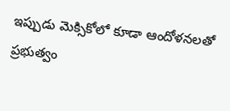ఇప్పుడు మెక్సికోలో కూడా ఆందోళనలతో ప్రభుత్వం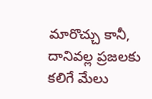మారొచ్చు కానీ, దానివల్ల ప్రజలకు కలిగే మేలు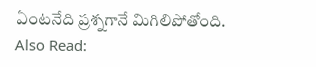ఏంటనేది ప్రశ్నగానే మిగిలిపోతోంది.
Also Read: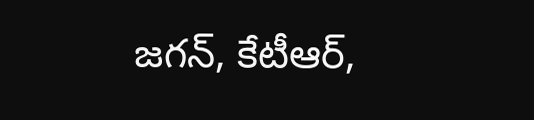జగన్, కేటీఆర్,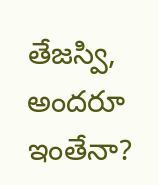తేజస్వి, అందరూ ఇంతేనా?